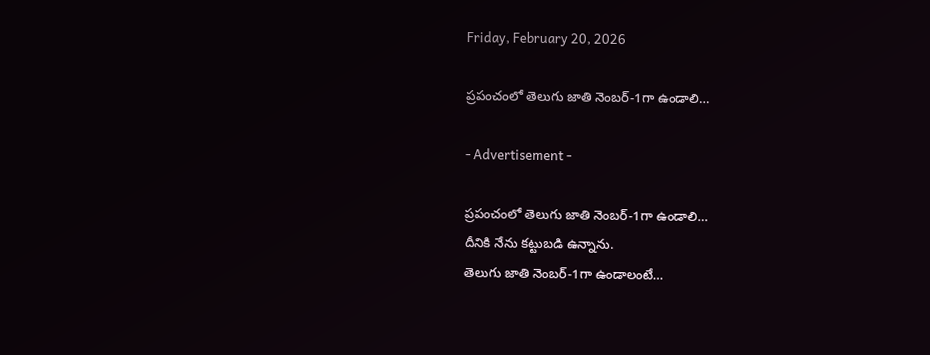Friday, February 20, 2026

ప్రపంచంలో తెలుగు జాతి నెంబర్-1గా ఉండాలి…

- Advertisement -

ప్రపంచంలో తెలుగు జాతి నెంబర్-1గా ఉండాలి…
దీనికి నేను కట్టుబడి ఉన్నాను.
తెలుగు జాతి నెంబర్-1గా ఉండాలంటే…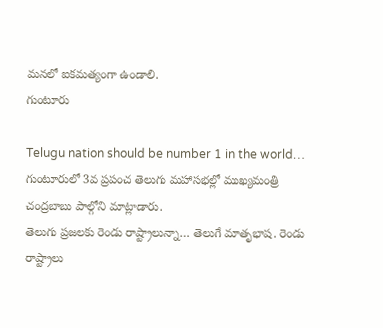మనలో ఐకమత్యంగా ఉండాలి.
గుంటూరు

Telugu nation should be number 1 in the world…
గుంటూరులో 3వ ప్రపంచ తెలుగు మహాసభల్లో ముఖ్యమంత్రి చంద్రబాబు పాల్గోని మాట్లాడారు.
తెలుగు ప్రజలకు రెండు రాష్ట్రాలున్నా… తెలుగే మాతృభాష. రెండు రాష్ట్రాలు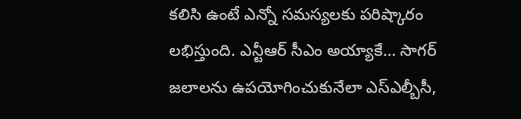కలిసి ఉంటే ఎన్నో సమస్యలకు పరిష్కారం లభిస్తుంది. ఎన్టీఆర్ సీఎం అయ్యాకే… సాగర్ జలాలను ఉపయోగించుకునేలా ఎస్ఎల్బీసీ,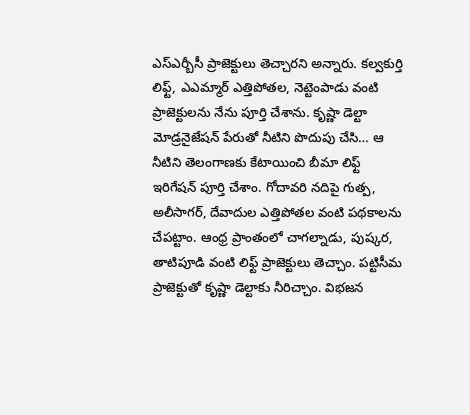ఎస్ఎర్బీసీ ప్రాజెక్టులు తెచ్చారని అన్నారు. కల్వకుర్తి లిఫ్ట్, ఎఎమ్మార్ ఎత్తిపోతల, నెట్టెంపాడు వంటి ప్రాజెక్టులను నేను పూర్తి చేశాను. కృష్ణా డెల్టా మోడ్రనైజేషన్ పేరుతో నీటిని పొదుపు చేసి… ఆ నీటిని తెలంగాణకు కేటాయించి బీమా లిఫ్ట్ ఇరిగేషన్ పూర్తి చేశాం. గోదావరి నదిపై గుత్ప, అలీసాగర్, దేవాదుల ఎత్తిపోతల వంటి పథకాలను చేపట్టాం. ఆంధ్ర ప్రాంతంలో చాగల్నాడు, పుష్కర, తాటిపూడి వంటి లిఫ్ట్ ప్రాజెక్టులు తెచ్చాం. పట్టిసీమ ప్రాజెక్టుతో కృష్ణా డెల్టాకు నీరిచ్చాం. విభజన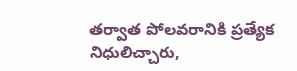తర్వాత పోలవరానికి ప్రత్యేక నిధులిచ్చారు,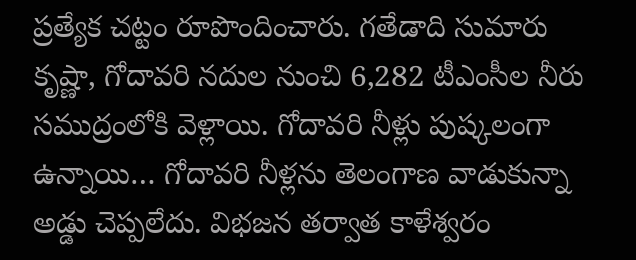ప్రత్యేక చట్టం రూపొందించారు. గతేడాది సుమారు కృష్ణా, గోదావరి నదుల నుంచి 6,282 టీఎంసీల నీరు సముద్రంలోకి వెళ్లాయి. గోదావరి నీళ్లు పుష్కలంగా ఉన్నాయి… గోదావరి నీళ్లను తెలంగాణ వాడుకున్నా అడ్డు చెప్పలేదు. విభజన తర్వాత కాళేశ్వరం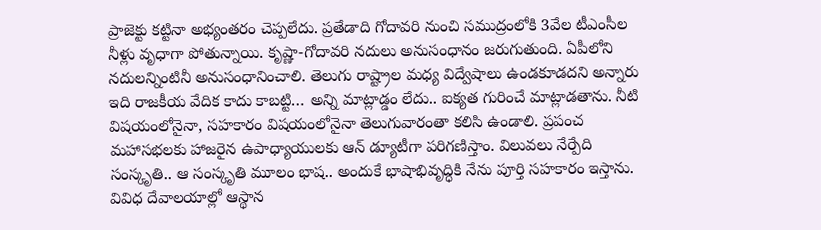ప్రాజెక్టు కట్టినా అభ్యంతరం చెప్పలేదు. ప్రతేడాది గోదావరి నుంచి సముద్రంలోకి 3వేల టీఎంసీల నీళ్లు వృధాగా పోతున్నాయి. కృష్ణా-గోదావరి నదులు అనుసంధానం జరుగుతుంది. ఏపీలోని నదులన్నింటినీ అనుసంధానించాలి. తెలుగు రాష్ట్రాల మధ్య విద్వేషాలు ఉండకూడదని అన్నారు
ఇది రాజకీయ వేదిక కాదు కాబట్టి… అన్ని మాట్లాడ్డం లేదు.. ఐక్యత గురించే మాట్లాడతాను. నీటి విషయంలోనైనా, సహకారం విషయంలోనైనా తెలుగువారంతా కలిసి ఉండాలి. ప్రపంచ మహాసభలకు హాజరైన ఉపాధ్యాయులకు ఆన్ డ్యూటీగా పరిగణిస్తాం. విలువలు నేర్పేది సంస్కృతి.. ఆ సంస్కృతి మూలం భాష.. అందుకే భాషాభివృద్ధికి నేను పూర్తి సహకారం ఇస్తాను. వివిధ దేవాలయాల్లో ఆస్థాన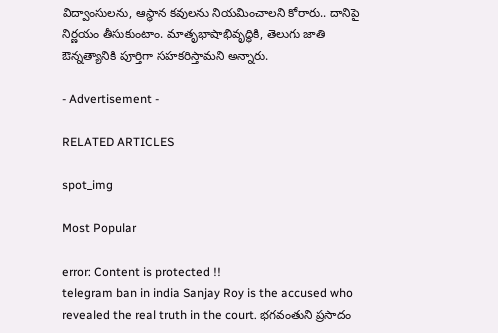విద్వాంసులను, ఆస్థాన కవులను నియమించాలని కోరారు.. దానిపై నిర్ణయం తీసుకుంటాం. మాతృభాషాభివృద్ధికి, తెలుగు జాతి ఔన్నత్యానికి పూర్తిగా సహకరిస్తామని అన్నారు.

- Advertisement -

RELATED ARTICLES

spot_img

Most Popular

error: Content is protected !!
telegram ban in india Sanjay Roy is the accused who revealed the real truth in the court. భగవంతుని ప్రసాదం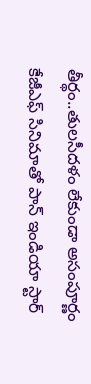తీర్థం..తులసీదళం లేకుండా అసంపూర్ణం కేజీఎఫ్ సినిమాతో పాన్ ఇండియా స్టార్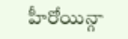హీరోయిన్గా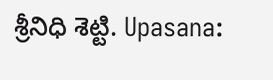శ్రీనిధి శెట్టి. Upasana: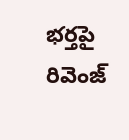భర్తపై రివెంజ్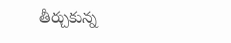తీర్చుకున్న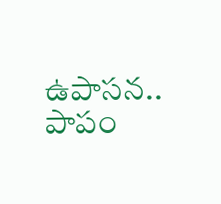ఉపాసన.. పాపం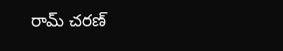రామ్ చరణ్